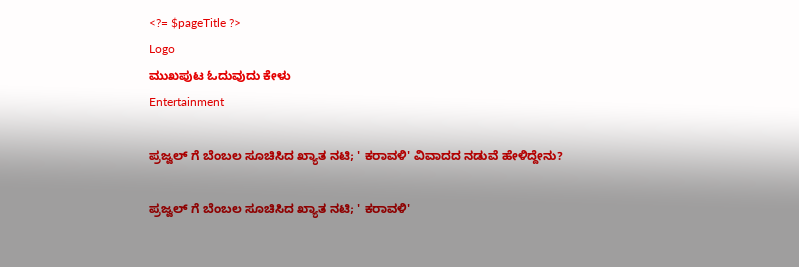<?= $pageTitle ?>
Logo
ಮುಖಪುಟ ಓದುವುದು ಕೇಳು
Entertainment

ಪ್ರಜ್ವಲ್ ಗೆ ಬೆಂಬಲ ಸೂಚಿಸಿದ ಖ್ಯಾತ ನಟಿ; ' ಕರಾವಳಿ' ವಿವಾದದ ನಡುವೆ ಹೇಳಿದ್ದೇನು?

ಪ್ರಜ್ವಲ್ ಗೆ ಬೆಂಬಲ ಸೂಚಿಸಿದ ಖ್ಯಾತ ನಟಿ; ' ಕರಾವಳಿ'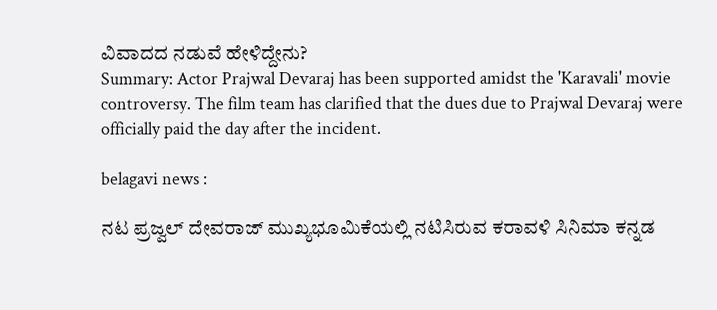ವಿವಾದದ ನಡುವೆ ಹೇಳಿದ್ದೇನು?
Summary: Actor Prajwal Devaraj has been supported amidst the 'Karavali' movie controversy. The film team has clarified that the dues due to Prajwal Devaraj were officially paid the day after the incident.

belagavi news :

ನಟ ಪ್ರಜ್ವಲ್ ದೇವರಾಜ್ ಮುಖ್ಯಭೂಮಿಕೆಯಲ್ಲಿ ನಟಿಸಿರುವ ಕರಾವಳಿ ಸಿನಿಮಾ ಕನ್ನಡ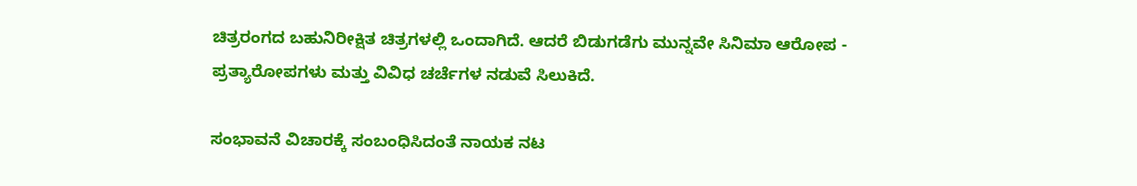ಚಿತ್ರರಂಗದ ಬಹುನಿರೀಕ್ಷಿತ ಚಿತ್ರಗಳಲ್ಲಿ ಒಂದಾಗಿದೆ. ಆದರೆ ಬಿಡುಗಡೆಗು ಮುನ್ನವೇ ಸಿನಿಮಾ ಆರೋಪ - ಪ್ರತ್ಯಾರೋಪಗಳು ಮತ್ತು ವಿವಿಧ ಚರ್ಚೆಗಳ ನಡುವೆ ಸಿಲುಕಿದೆ.

ಸಂಭಾವನೆ ವಿಚಾರಕ್ಕೆ ಸಂಬಂಧಿಸಿದಂತೆ ನಾಯಕ ನಟ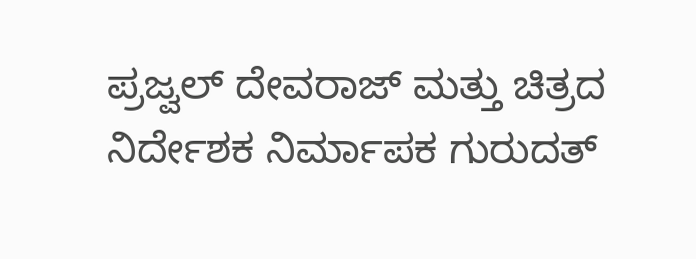ಪ್ರಜ್ವಲ್ ದೇವರಾಜ್ ಮತ್ತು ಚಿತ್ರದ ನಿರ್ದೇಶಕ ನಿರ್ಮಾಪಕ ಗುರುದತ್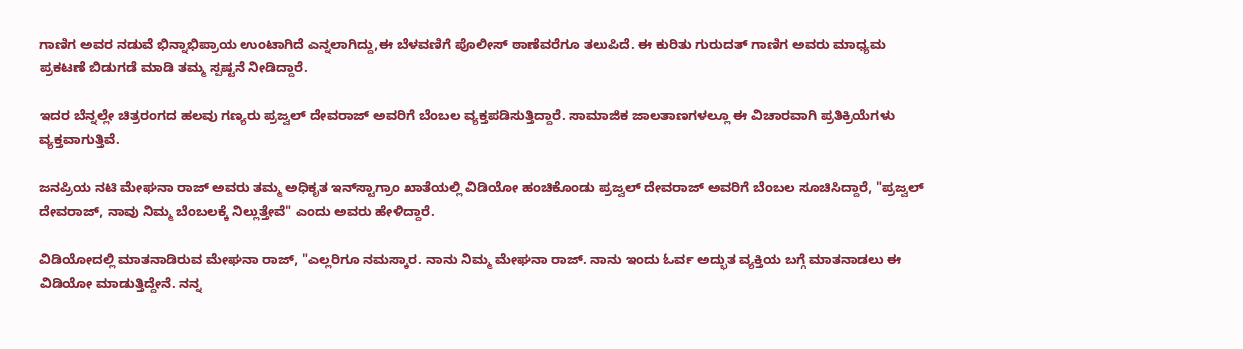ಗಾಣಿಗ ಅವರ ನಡುವೆ ಭಿನ್ನಾಭಿಪ್ರಾಯ ಉಂಟಾಗಿದೆ ಎನ್ನಲಾಗಿದ್ದು,ಈ ಬೆಳವಣಿಗೆ ಪೊಲೀಸ್ ಠಾಣೆವರೆಗೂ ತಲುಪಿದೆ. ಈ ಕುರಿತು ಗುರುದತ್ ಗಾಣಿಗ ಅವರು ಮಾಧ್ಯಮ ಪ್ರಕಟಣೆ ಬಿಡುಗಡೆ ಮಾಡಿ ತಮ್ಮ ಸ್ಪಷ್ಟನೆ ನೀಡಿದ್ದಾರೆ.

ಇದರ ಬೆನ್ನಲ್ಲೇ ಚಿತ್ರರಂಗದ ಹಲವು ಗಣ್ಯರು ಪ್ರಜ್ವಲ್ ದೇವರಾಜ್ ಅವರಿಗೆ ಬೆಂಬಲ ವ್ಯಕ್ತಪಡಿಸುತ್ತಿದ್ದಾರೆ. ಸಾಮಾಜಿಕ ಜಾಲತಾಣಗಳಲ್ಲೂ ಈ ವಿಚಾರವಾಗಿ ಪ್ರತಿಕ್ರಿಯೆಗಳು ವ್ಯಕ್ತವಾಗುತ್ತಿವೆ.

ಜನಪ್ರಿಯ ನಟಿ ಮೇಘನಾ ರಾಜ್ ಅವರು ತಮ್ಮ ಅಧಿಕೃತ ಇನ್‌ಸ್ಟಾಗ್ರಾಂ ಖಾತೆಯಲ್ಲಿ ವಿಡಿಯೋ ಹಂಚಿಕೊಂಡು ಪ್ರಜ್ವಲ್ ದೇವರಾಜ್ ಅವರಿಗೆ ಬೆಂಬಲ ಸೂಚಿಸಿದ್ದಾರೆ, "ಪ್ರಜ್ವಲ್ ದೇವರಾಜ್, ನಾವು ನಿಮ್ಮ ಬೆಂಬಲಕ್ಕೆ ನಿಲ್ಲುತ್ತೇವೆ" ಎಂದು ಅವರು ಹೇಳಿದ್ದಾರೆ.

ವಿಡಿಯೋದಲ್ಲಿ ಮಾತನಾಡಿರುವ ಮೇಘನಾ ರಾಜ್, "ಎಲ್ಲರಿಗೂ ನಮಸ್ಕಾರ. ನಾನು ನಿಮ್ಮ ಮೇಘನಾ ರಾಜ್. ನಾನು ಇಂದು ಓರ್ವ ಅದ್ಭುತ ವ್ಯಕ್ತಿಯ ಬಗ್ಗೆ ಮಾತನಾಡಲು ಈ ವಿಡಿಯೋ ಮಾಡುತ್ತಿದ್ದೇನೆ. ನನ್ನ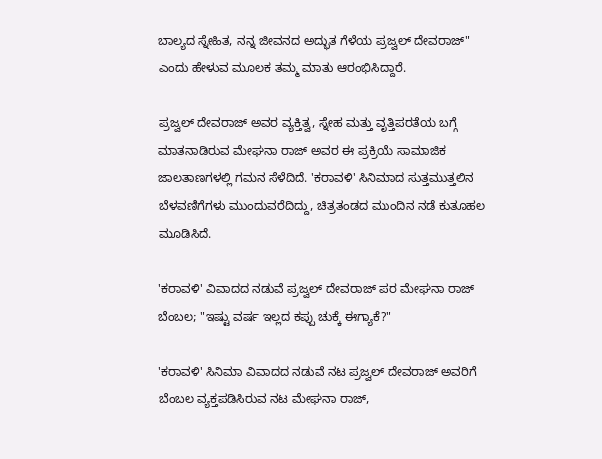ಬಾಲ್ಯದ ಸ್ನೇಹಿತ, ನನ್ನ ಜೀವನದ ಅದ್ಭುತ ಗೆಳೆಯ ಪ್ರಜ್ವಲ್ ದೇವರಾಜ್" ಎಂದು ಹೇಳುವ ಮೂಲಕ ತಮ್ಮ ಮಾತು ಆರಂಭಿಸಿದ್ದಾರೆ.

ಪ್ರಜ್ವಲ್ ದೇವರಾಜ್ ಅವರ ವ್ಯಕ್ತಿತ್ವ, ಸ್ನೇಹ ಮತ್ತು ವೃತ್ತಿಪರತೆಯ ಬಗ್ಗೆ ಮಾತನಾಡಿರುವ ಮೇಘನಾ ರಾಜ್ ಅವರ ಈ ಪ್ರಕ್ರಿಯೆ ಸಾಮಾಜಿಕ ಜಾಲತಾಣಗಳಲ್ಲಿ ಗಮನ ಸೆಳೆದಿದೆ. 'ಕರಾವಳಿ' ಸಿನಿಮಾದ ಸುತ್ತಮುತ್ತಲಿನ ಬೆಳವಣಿಗೆಗಳು ಮುಂದುವರೆದಿದ್ದು, ಚಿತ್ರತಂಡದ ಮುಂದಿನ ನಡೆ ಕುತೂಹಲ ಮೂಡಿಸಿದೆ.

'ಕರಾವಳಿ' ವಿವಾದದ ನಡುವೆ ಪ್ರಜ್ವಲ್ ದೇವರಾಜ್ ಪರ ಮೇಘನಾ ರಾಜ್ ಬೆಂಬಲ; "ಇಷ್ಟು ವರ್ಷ ಇಲ್ಲದ ಕಪ್ಪು ಚುಕ್ಕೆ ಈಗ್ಯಾಕೆ?"

'ಕರಾವಳಿ' ಸಿನಿಮಾ ವಿವಾದದ ನಡುವೆ ನಟ ಪ್ರಜ್ವಲ್ ದೇವರಾಜ್ ಅವರಿಗೆ ಬೆಂಬಲ ವ್ಯಕ್ತಪಡಿಸಿರುವ ನಟ ಮೇಘನಾ ರಾಜ್,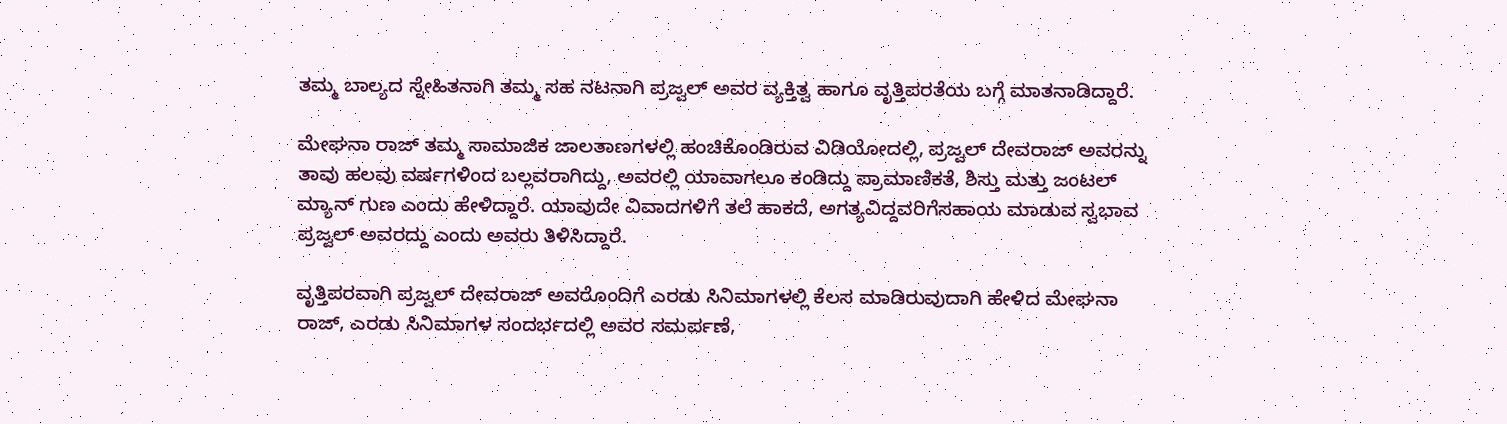ತಮ್ಮ ಬಾಲ್ಯದ ಸ್ನೇಹಿತನಾಗಿ ತಮ್ಮ ಸಹ ನಟನಾಗಿ ಪ್ರಜ್ವಲ್ ಅವರ ವ್ಯಕ್ತಿತ್ವ ಹಾಗೂ ವೃತ್ತಿಪರತೆಯ ಬಗ್ಗೆ ಮಾತನಾಡಿದ್ದಾರೆ.

ಮೇಘನಾ ರಾಜ್ ತಮ್ಮ ಸಾಮಾಜಿಕ ಜಾಲತಾಣಗಳಲ್ಲಿ ಹಂಚಿಕೊಂಡಿರುವ ವಿಡಿಯೋದಲ್ಲಿ, ಪ್ರಜ್ವಲ್ ದೇವರಾಜ್ ಅವರನ್ನು ತಾವು ಹಲವು ವರ್ಷಗಳಿಂದ ಬಲ್ಲವರಾಗಿದ್ದು, ಅವರಲ್ಲಿ ಯಾವಾಗಲೂ ಕಂಡಿದ್ದು ಪ್ರಾಮಾಣಿಕತೆ, ಶಿಸ್ತು ಮತ್ತು ಜಂಟಲ್ ಮ್ಯಾನ್ ಗುಣ ಎಂದು ಹೇಳಿದ್ದಾರೆ. ಯಾವುದೇ ವಿವಾದಗಳಿಗೆ ತಲೆ ಹಾಕದೆ, ಅಗತ್ಯವಿದ್ದವರಿಗೆಸಹಾಯ ಮಾಡುವ ಸ್ವಭಾವ ಪ್ರಜ್ವಲ್ ಅವರದ್ದು ಎಂದು ಅವರು ತಿಳಿಸಿದ್ದಾರೆ.

ವೃತ್ತಿಪರವಾಗಿ ಪ್ರಜ್ವಲ್ ದೇವರಾಜ್ ಅವರೊಂದಿಗೆ ಎರಡು ಸಿನಿಮಾಗಳಲ್ಲಿ ಕೆಲಸ ಮಾಡಿರುವುದಾಗಿ ಹೇಳಿದ ಮೇಘನಾ ರಾಜ್, ಎರಡು ಸಿನಿಮಾಗಳ ಸಂದರ್ಭದಲ್ಲಿ ಅವರ ಸಮರ್ಪಣೆ,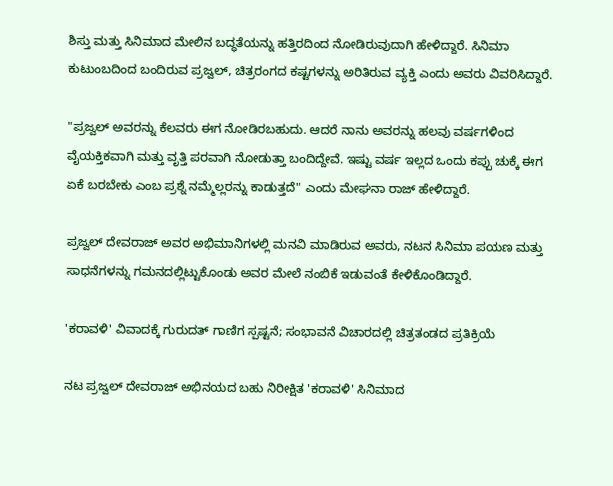ಶಿಸ್ತು ಮತ್ತು ಸಿನಿಮಾದ ಮೇಲಿನ ಬದ್ಧತೆಯನ್ನು ಹತ್ತಿರದಿಂದ ನೋಡಿರುವುದಾಗಿ ಹೇಳಿದ್ದಾರೆ. ಸಿನಿಮಾ ಕುಟುಂಬದಿಂದ ಬಂದಿರುವ ಪ್ರಜ್ವಲ್, ಚಿತ್ರರಂಗದ ಕಷ್ಟಗಳನ್ನು ಅರಿತಿರುವ ವ್ಯಕ್ತಿ ಎಂದು ಅವರು ವಿವರಿಸಿದ್ದಾರೆ.

"ಪ್ರಜ್ವಲ್ ಅವರನ್ನು ಕೆಲವರು ಈಗ ನೋಡಿರಬಹುದು. ಆದರೆ ನಾನು ಅವರನ್ನು ಹಲವು ವರ್ಷಗಳಿಂದ ವೈಯಕ್ತಿಕವಾಗಿ ಮತ್ತು ವೃತ್ತಿ ಪರವಾಗಿ ನೋಡುತ್ತಾ ಬಂದಿದ್ದೇವೆ. ಇಷ್ಟು ವರ್ಷ ಇಲ್ಲದ ಒಂದು ಕಪ್ಪು ಚುಕ್ಕೆ ಈಗ ಏಕೆ ಬರಬೇಕು ಎಂಬ ಪ್ರಶ್ನೆ ನಮ್ಮೆಲ್ಲರನ್ನು ಕಾಡುತ್ತದೆ" ಎಂದು ಮೇಘನಾ ರಾಜ್ ಹೇಳಿದ್ದಾರೆ.

ಪ್ರಜ್ವಲ್ ದೇವರಾಜ್ ಅವರ ಅಭಿಮಾನಿಗಳಲ್ಲಿ ಮನವಿ ಮಾಡಿರುವ ಅವರು, ನಟನ ಸಿನಿಮಾ ಪಯಣ ಮತ್ತು ಸಾಧನೆಗಳನ್ನು ಗಮನದಲ್ಲಿಟ್ಟುಕೊಂಡು ಅವರ ಮೇಲೆ ನಂಬಿಕೆ ಇಡುವಂತೆ ಕೇಳಿಕೊಂಡಿದ್ದಾರೆ.

'ಕರಾವಳಿ' ವಿವಾದಕ್ಕೆ ಗುರುದತ್ ಗಾಣಿಗ ಸ್ಪಷ್ಟನೆ; ಸಂಭಾವನೆ ವಿಚಾರದಲ್ಲಿ ಚಿತ್ರತಂಡದ ಪ್ರತಿಕ್ರಿಯೆ

ನಟ ಪ್ರಜ್ವಲ್ ದೇವರಾಜ್ ಅಭಿನಯದ ಬಹು ನಿರೀಕ್ಷಿತ 'ಕರಾವಳಿ' ಸಿನಿಮಾದ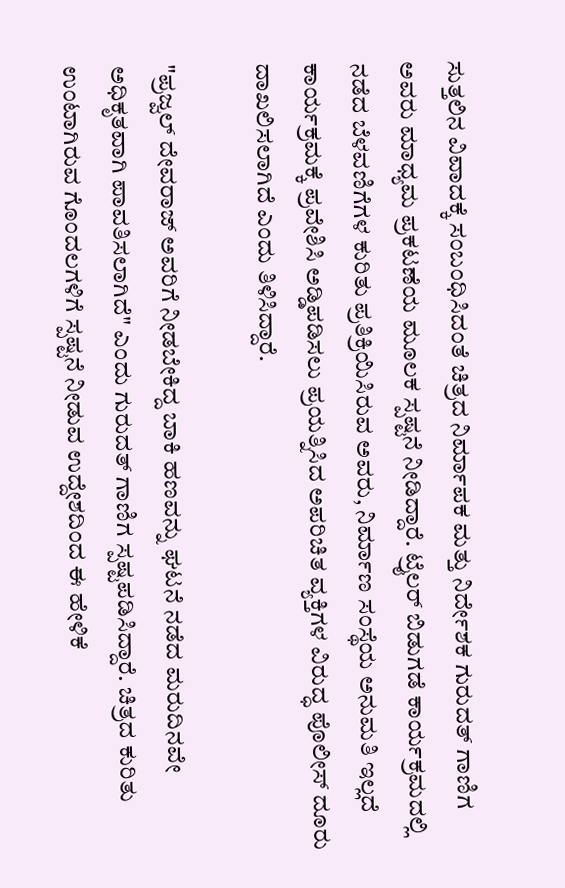ಸುತ್ತಲಿನ ವಿವಾದಕ್ಕೆ ಸಂಬಂಧಿಸಿದಂತೆ ಚಿತ್ರದ ನಿರ್ಮಾಪಕ ಮತ್ತು ನಿರ್ದೇಶಕ ಗುರುದತ್ ಗಾಣಿಗ ಅವರು ಮಾಧ್ಯಮ ಪ್ರಕಟಣೆಯ ಮೂಲಕ ಸ್ಪಷ್ಟನೆ ನೀಡಿದ್ದಾರೆ. ಟ್ರೈಲರ್ ಬಿಡುಗಡೆ ಕಾರ್ಯಕ್ರಮದಲ್ಲಿ ನಡೆದ ಬೆಳವಣಿಗೆಗಳ ಕುರಿತು ಪ್ರತಿಕ್ರಿಯಿಸಿರುವ ಅವರು, ನಿರ್ಮಾಣ ಸಂಸ್ಥೆಯ ಅನುಮತಿ ಇಲ್ಲದೆ ಕಾರ್ಯಕ್ರಮಕ್ಕೆ ಪ್ರವೇಶಿಸಿ ಅಡ್ಡಿಪಡಿಸಲು ಪ್ರಯತ್ನಿಸಿದ ಅಪರಿಚಿತ ವ್ಯಕ್ತಿಗಳ ವಿರುದ್ಧ ಪೊಲೀಸ್ ದೂರು ದಾಖಲಿಸಲಾಗಿದೆ ಎಂದು ತಿಳಿಸಿದ್ದಾರೆ.

"ಪ್ರಜ್ವಲ್ ದೇವರಾಜ್ ಅವರಿಗೆ ನೀಡಬೇಕಿದ್ದ ಬಾಕಿ ಹಣವನ್ನು ಘಟನೆ ನಡೆದ ಮರುದಿನವೇ ಅಧಿಕೃತವಾಗಿ ಪಾವತಿಸಲಾಗಿದೆ" ಎಂದು ಗುರುದತ್ ಗಾಣಿಗ ಸ್ಪಷ್ಟಪಡಿಸಿದ್ದಾರೆ. ಚಿತ್ರದ ಕುರಿತು ಉಂಟಾಗಿರುವ ಗೊಂದಲಗಳಿಗೆ ಸ್ಪಷ್ಟನೆ ನೀಡುವ ಉದ್ದೇಶದಿಂದ ಈ ಹೇಳಿಕೆ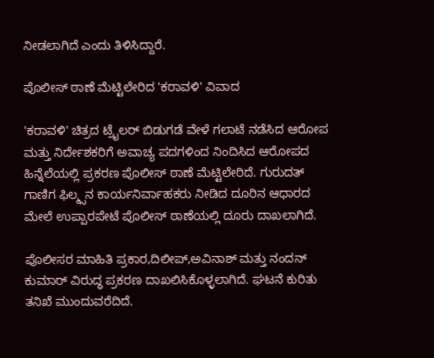ನೀಡಲಾಗಿದೆ ಎಂದು ತಿಳಿಸಿದ್ದಾರೆ.

ಪೊಲೀಸ್ ಠಾಣೆ ಮೆಟ್ಟಿಲೇರಿದ 'ಕರಾವಳಿ' ವಿವಾದ

'ಕರಾವಳಿ' ಚಿತ್ರದ ಟ್ರೈಲರ್ ಬಿಡುಗಡೆ ವೇಳೆ ಗಲಾಟೆ ನಡೆಸಿದ ಆರೋಪ ಮತ್ತು ನಿರ್ದೇಶಕರಿಗೆ ಅವಾಚ್ಯ ಪದಗಳಿಂದ ನಿಂದಿಸಿದ ಆರೋಪದ ಹಿನ್ನೆಲೆಯಲ್ಲಿ ಪ್ರಕರಣ ಪೊಲೀಸ್ ಠಾಣೆ ಮೆಟ್ಟಿಲೇರಿದೆ. ಗುರುದತ್ ಗಾಣಿಗ ಫಿಲ್ಮ್ಸನ ಕಾರ್ಯನಿರ್ವಾಹಕರು ನೀಡಿದ ದೂರಿನ ಆಧಾರದ ಮೇಲೆ ಉಪ್ಪಾರಪೇಟೆ ಪೊಲೀಸ್ ಠಾಣೆಯಲ್ಲಿ ದೂರು ದಾಖಲಾಗಿದೆ.

ಪೊಲೀಸರ ಮಾಹಿತಿ ಪ್ರಕಾರ,ದಿಲೀಪ್,ಅವಿನಾಶ್ ಮತ್ತು ನಂದನ್ ಕುಮಾರ್ ವಿರುದ್ಧ ಪ್ರಕರಣ ದಾಖಲಿಸಿಕೊಳ್ಳಲಾಗಿದೆ. ಘಟನೆ ಕುರಿತು ತನಿಖೆ ಮುಂದುವರೆದಿದೆ.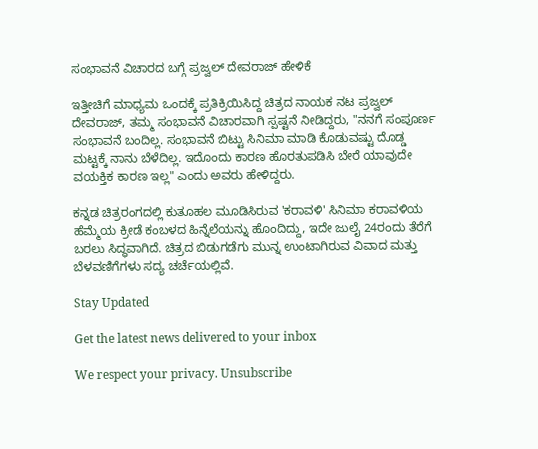ಸಂಭಾವನೆ ವಿಚಾರದ ಬಗ್ಗೆ ಪ್ರಜ್ವಲ್ ದೇವರಾಜ್ ಹೇಳಿಕೆ

ಇತ್ತೀಚಿಗೆ ಮಾಧ್ಯಮ ಒಂದಕ್ಕೆ ಪ್ರತಿಕ್ರಿಯಿಸಿದ್ದ ಚಿತ್ರದ ನಾಯಕ ನಟ ಪ್ರಜ್ವಲ್ ದೇವರಾಜ್, ತಮ್ಮ ಸಂಭಾವನೆ ವಿಚಾರವಾಗಿ ಸ್ಪಷ್ಟನೆ ನೀಡಿದ್ದರು, "ನನಗೆ ಸಂಪೂರ್ಣ ಸಂಭಾವನೆ ಬಂದಿಲ್ಲ. ಸಂಭಾವನೆ ಬಿಟ್ಟು ಸಿನಿಮಾ ಮಾಡಿ ಕೊಡುವಷ್ಟು ದೊಡ್ಡ ಮಟ್ಟಕ್ಕೆ ನಾನು ಬೆಳೆದಿಲ್ಲ. ಇದೊಂದು ಕಾರಣ ಹೊರತುಪಡಿಸಿ ಬೇರೆ ಯಾವುದೇ ವಯಕ್ತಿಕ ಕಾರಣ ಇಲ್ಲ" ಎಂದು ಅವರು ಹೇಳಿದ್ದರು.

ಕನ್ನಡ ಚಿತ್ರರಂಗದಲ್ಲಿ ಕುತೂಹಲ ಮೂಡಿಸಿರುವ 'ಕರಾವಳಿ' ಸಿನಿಮಾ ಕರಾವಳಿಯ ಹೆಮ್ಮೆಯ ಕ್ರೀಡೆ ಕಂಬಳದ ಹಿನ್ನೆಲೆಯನ್ನು ಹೊಂದಿದ್ದು, ಇದೇ ಜುಲೈ 24ರಂದು ತೆರೆಗೆ ಬರಲು ಸಿದ್ಧವಾಗಿದೆ. ಚಿತ್ರದ ಬಿಡುಗಡೆಗು ಮುನ್ನ ಉಂಟಾಗಿರುವ ವಿವಾದ ಮತ್ತು ಬೆಳವಣಿಗೆಗಳು ಸದ್ಯ ಚರ್ಚೆಯಲ್ಲಿವೆ.

Stay Updated

Get the latest news delivered to your inbox

We respect your privacy. Unsubscribe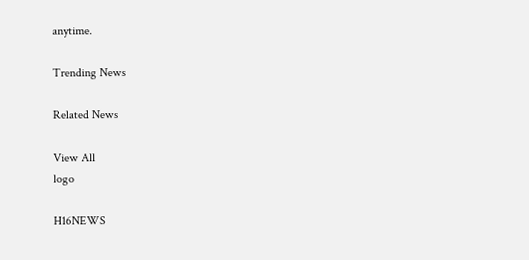anytime.

Trending News

Related News

View All
logo

H16NEWS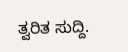ತ್ವರಿತ ಸುದ್ದಿ.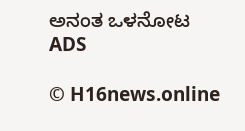ಅನಂತ ಒಳನೋಟ
ADS

© H16news.online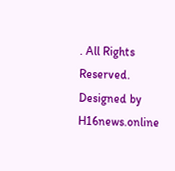. All Rights Reserved. Designed by H16news.online